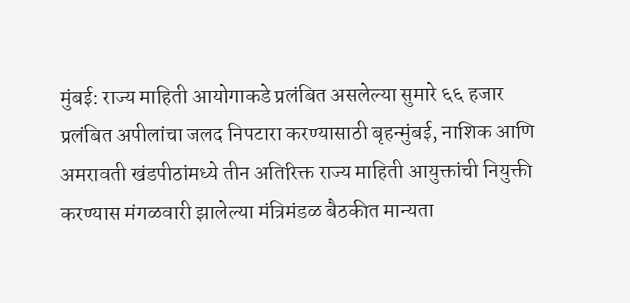मुंबई: राज्य माहिती आयोगाकडे प्रलंबित असलेल्या सुमारे ६६ हजार प्रलंबित अपीलांचा जलद निपटारा करण्यासाठी बृहन्मुंबई, नाशिक आणि अमरावती खंडपीठांमध्ये तीन अतिरिक्त राज्य माहिती आयुक्तांची नियुक्ती करण्यास मंगळवारी झालेल्या मंत्रिमंडळ बैठकीत मान्यता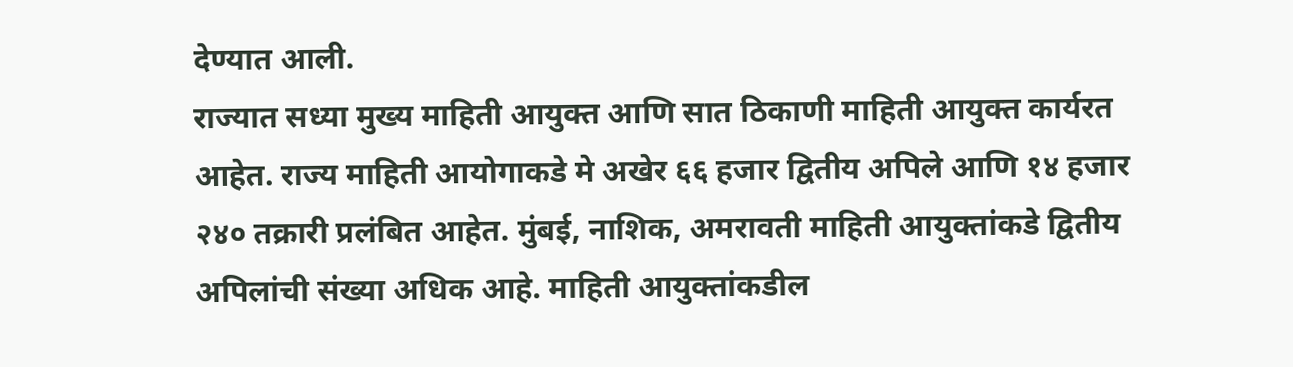देण्यात आली.
राज्यात सध्या मुख्य माहिती आयुक्त आणि सात ठिकाणी माहिती आयुक्त कार्यरत आहेत. राज्य माहिती आयोगाकडे मे अखेर ६६ हजार द्वितीय अपिले आणि १४ हजार २४० तक्रारी प्रलंबित आहेत. मुंबई, नाशिक, अमरावती माहिती आयुक्तांकडे द्वितीय अपिलांची संख्या अधिक आहे. माहिती आयुक्तांकडील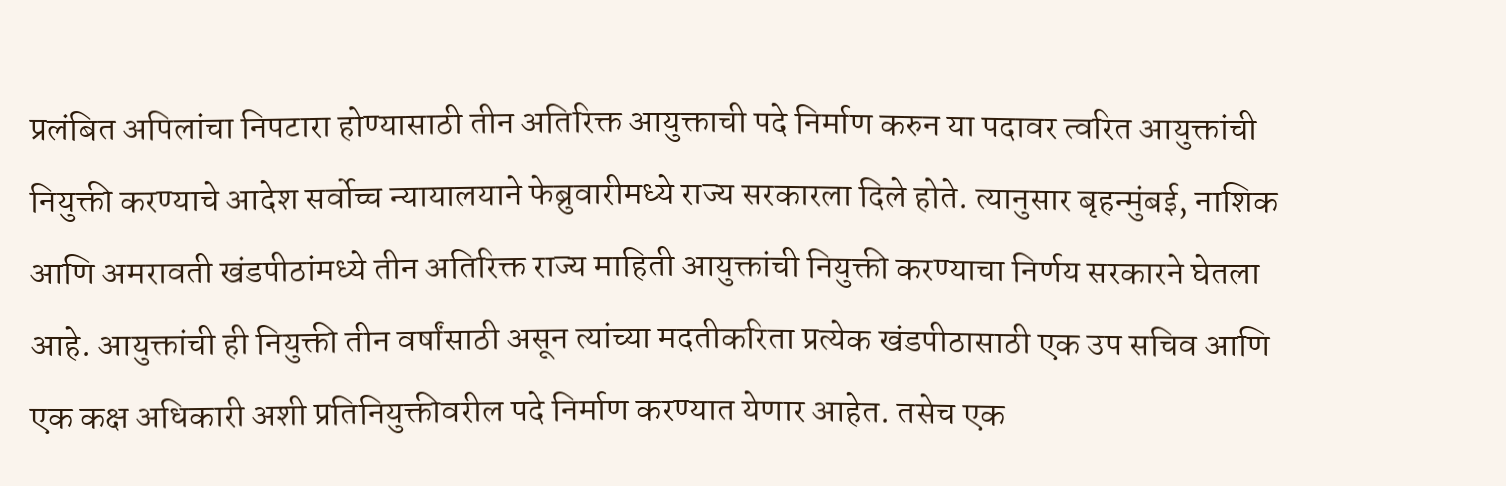प्रलंबित अपिलांचा निपटारा होण्यासाठी तीन अतिरिक्त आयुक्ताची पदे निर्माण करुन या पदावर त्वरित आयुक्तांची नियुक्ती करण्याचे आदेश सर्वोच्च न्यायालयाने फेब्रुवारीमध्ये राज्य सरकारला दिले होते. त्यानुसार बृहन्मुंबई, नाशिक आणि अमरावती खंडपीठांमध्ये तीन अतिरिक्त राज्य माहिती आयुक्तांची नियुक्ती करण्याचा निर्णय सरकारने घेतला आहे. आयुक्तांची ही नियुक्ती तीन वर्षांसाठी असून त्यांच्या मदतीकरिता प्रत्येक खंडपीठासाठी एक उप सचिव आणि एक कक्ष अधिकारी अशी प्रतिनियुक्तीवरील पदे निर्माण करण्यात येणार आहेत. तसेच एक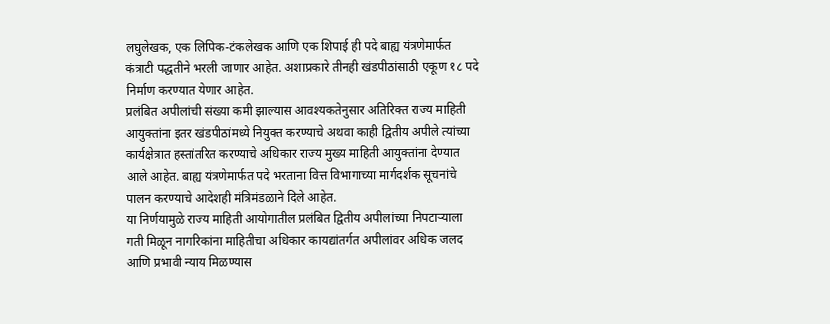लघुलेखक, एक लिपिक-टंकलेखक आणि एक शिपाई ही पदे बाह्य यंत्रणेमार्फत कंत्राटी पद्धतीने भरली जाणार आहेत. अशाप्रकारे तीनही खंडपीठांसाठी एकूण १८ पदे निर्माण करण्यात येणार आहेत.
प्रलंबित अपीलांची संख्या कमी झाल्यास आवश्यकतेनुसार अतिरिक्त राज्य माहिती आयुक्तांना इतर खंडपीठांमध्ये नियुक्त करण्याचे अथवा काही द्वितीय अपीले त्यांच्या कार्यक्षेत्रात हस्तांतरित करण्याचे अधिकार राज्य मुख्य माहिती आयुक्तांना देण्यात आले आहेत. बाह्य यंत्रणेमार्फत पदे भरताना वित्त विभागाच्या मार्गदर्शक सूचनांचे पालन करण्याचे आदेशही मंत्रिमंडळाने दिले आहेत.
या निर्णयामुळे राज्य माहिती आयोगातील प्रलंबित द्वितीय अपीलांच्या निपटाऱ्याला गती मिळून नागरिकांना माहितीचा अधिकार कायद्यांतर्गत अपीलांवर अधिक जलद आणि प्रभावी न्याय मिळण्यास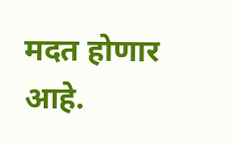मदत होणार आहे.